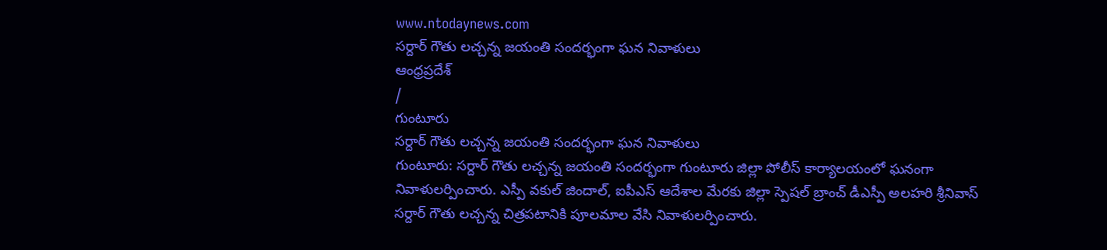www.ntodaynews.com
సర్దార్ గౌతు లచ్చన్న జయంతి సందర్భంగా ఘన నివాళులు
ఆంధ్రప్రదేశ్
/
గుంటూరు
సర్దార్ గౌతు లచ్చన్న జయంతి సందర్భంగా ఘన నివాళులు
గుంటూరు: సర్దార్ గౌతు లచ్చన్న జయంతి సందర్భంగా గుంటూరు జిల్లా పోలీస్ కార్యాలయంలో ఘనంగా నివాళులర్పించారు. ఎస్పీ వకుల్ జిందాల్, ఐపీఎస్ ఆదేశాల మేరకు జిల్లా స్పెషల్ బ్రాంచ్ డీఎస్పీ అలహరి శ్రీనివాస్ సర్దార్ గౌతు లచ్చన్న చిత్రపటానికి పూలమాల వేసి నివాళులర్పించారు.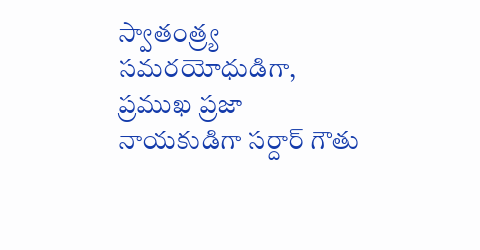స్వాతంత్ర్య సమరయోధుడిగా, ప్రముఖ ప్రజా నాయకుడిగా సర్దార్ గౌతు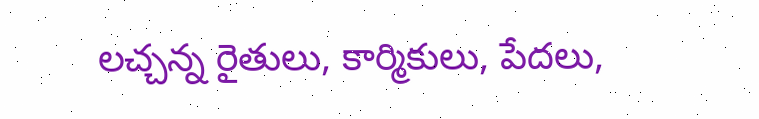లచ్చన్న రైతులు, కార్మికులు, పేదలు,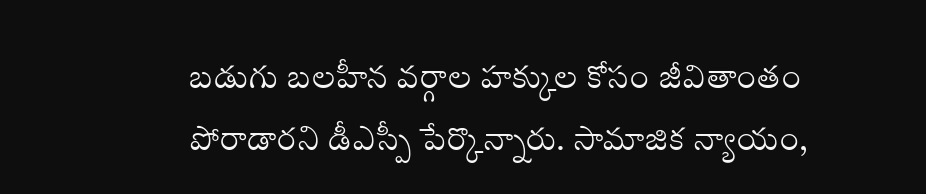బడుగు బలహీన వర్గాల హక్కుల కోసం జీవితాంతం పోరాడారని డీఎస్పీ పేర్కొన్నారు. సామాజిక న్యాయం,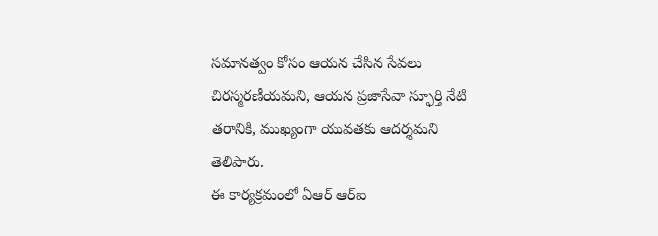సమానత్వం కోసం ఆయన చేసిన సేవలు చిరస్మరణీయమని, ఆయన ప్రజాసేవా స్ఫూర్తి నేటి తరానికి, ముఖ్యంగా యువతకు ఆదర్శమని తెలిపారు.
ఈ కార్యక్రమంలో ఏఆర్ ఆర్ఐ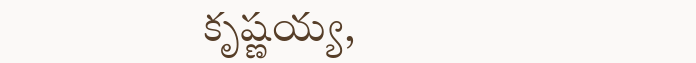కృష్ణయ్య,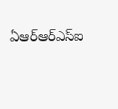ఏఆర్ఆర్ఎస్ఐ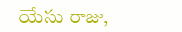యేసు రాజు,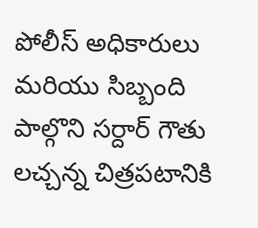పోలీస్ అధికారులు మరియు సిబ్బంది పాల్గొని సర్దార్ గౌతు లచ్చన్న చిత్రపటానికి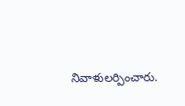నివాళులర్పించారు.